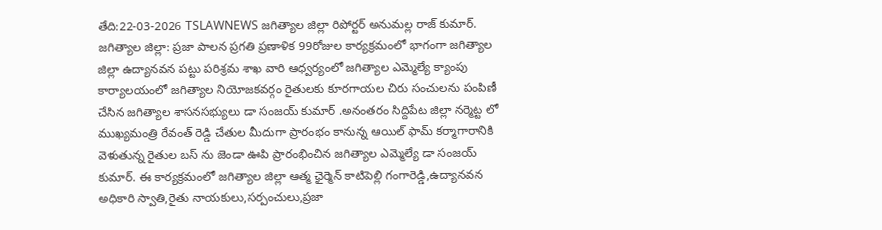తేది:22-03-2026 TSLAWNEWS జగిత్యాల జిల్లా రిపోర్టర్ అనుమల్ల రాజ్ కుమార్.
జగిత్యాల జిల్లా: ప్రజా పాలన ప్రగతి ప్రణాళిక 99రోజుల కార్యక్రమంలో భాగంగా జగిత్యాల జిల్లా ఉద్యానవన పట్టు పరిశ్రమ శాఖ వారి ఆధ్వర్యంలో జగిత్యాల ఎమ్మెల్యే క్యాంపు కార్యాలయంలో జగిత్యాల నియోజకవర్గం రైతులకు కూరగాయల చిరు సంచులను పంపిణీ చేసిన జగిత్యాల శాసనసభ్యులు డా సంజయ్ కుమార్ .అనంతరం సిద్దిపేట జిల్లా నర్మెట్ట లో ముఖ్యమంత్రి రేవంత్ రెడ్డి చేతుల మీదుగా ప్రారంభం కానున్న ఆయిల్ ఫామ్ కర్మాగారానికి వెళుతున్న రైతుల బస్ ను జెండా ఊపి ప్రారంభించిన జగిత్యాల ఎమ్మెల్యే డా సంజయ్ కుమార్. ఈ కార్యక్రమంలో జగిత్యాల జిల్లా ఆత్మ ఛైర్మెన్ కాటిపెల్లి గంగారెడ్డి,ఉద్యానవన అధికారి స్వాతి,రైతు నాయకులు,సర్పంచులు,ప్రజా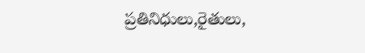ప్రతినిధులు,రైతులు,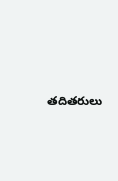తదితరులు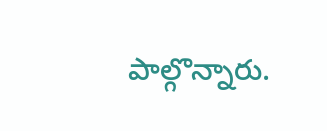పాల్గొన్నారు.